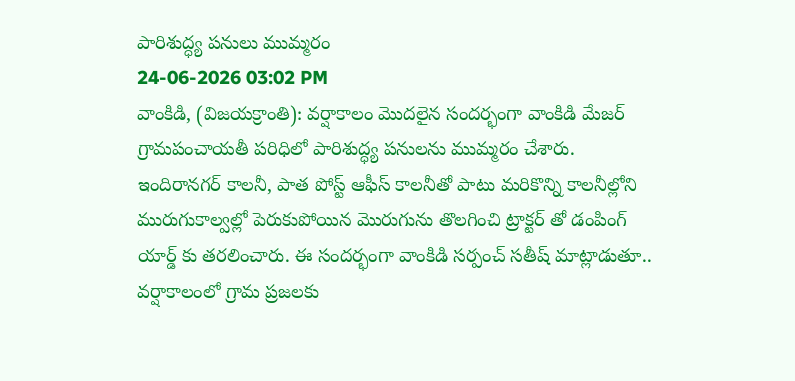పారిశుద్ధ్య పనులు ముమ్మరం
24-06-2026 03:02 PM
వాంకిడి, (విజయక్రాంతి): వర్షాకాలం మొదలైన సందర్భంగా వాంకిడి మేజర్ గ్రామపంచాయతీ పరిధిలో పారిశుద్ధ్య పనులను ముమ్మరం చేశారు. ఇందిరానగర్ కాలనీ, పాత పోస్ట్ ఆఫీస్ కాలనీతో పాటు మరికొన్ని కాలనీల్లోని మురుగుకాల్వల్లో పెరుకుపోయిన మొరుగును తొలగించి ట్రాక్టర్ తో డంపింగ్ యార్డ్ కు తరలించారు. ఈ సందర్భంగా వాంకిడి సర్పంచ్ సతీష్ మాట్లాడుతూ.. వర్షాకాలంలో గ్రామ ప్రజలకు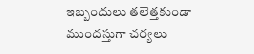ఇబ్బందులు తలెత్తకుండా ముందస్తుగా చర్యలు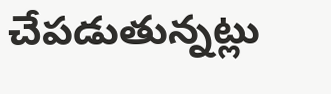చేపడుతున్నట్లు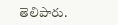తెలిపారు.